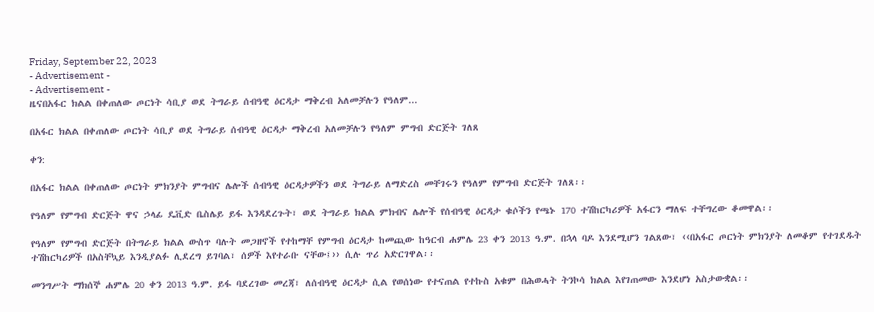Friday, September 22, 2023
- Advertisement -
- Advertisement -
ዜናበአፋር ክልል በቀጠለው ጦርነት ሳቢያ ወደ ትግራይ ሰብዓዊ ዕርዳታ ማቅረብ አለመቻሉን የዓለም...

በአፋር ክልል በቀጠለው ጦርነት ሳቢያ ወደ ትግራይ ሰብዓዊ ዕርዳታ ማቅረብ አለመቻሉን የዓለም ምግብ ድርጅት ገለጸ

ቀን:

በአፋር ክልል በቀጠለው ጦርነት ምክንያት ምግብና ሌሎች ሰብዓዊ ዕርዳታዎችን ወደ ትግራይ ለማድረስ መቸገሩን የዓለም የምግብ ድርጅት ገለጸ፡፡

የዓለም የምግብ ድርጅት ዋና ኃላፊ ዴቪድ ቤስሌይ ይፋ እንዳደረጉት፣ ወደ ትግራይ ክልል ምክብና ሌሎች የሰብዓዊ ዕርዳታ ቁሶችን የጫኑ 170 ተሽከርካሪዎች አፋርን ማለፍ ተቸግረው ቆመዋል፡፡

የዓለም የምግብ ድርጅት በትግራይ ክልል ውስጥ ባሉት መጋዘኖች የተከማቸ የምግብ ዕርዳታ ከመጪው ከዓርብ ሐምሌ 23 ቀን 2013 ዓ.ም. በኋላ ባዶ እንደሚሆን ገልጸው፣ ‹‹በአፋር ጦርነት ምክንያት ለመቆም የተገደዱት ተሽከርካሪዎች በአስቸኳይ እንዲያልፉ ሊደረግ ይገባል፣ ሰዎች እየተራቡ ናቸው፤›› ሲሉ ጥሪ አድርገዋል፡፡

መንግሥት ማክሰኞ ሐምሌ 20 ቀን 2013 ዓ.ም. ይፋ ባደረገው መረጃ፣ ለሰብዓዊ ዕርዳታ ሲል የወሰነው የተናጠል የተኩስ አቁም በሕወሓት ትንኮሳ ክልል እየገጠመው እንደሆነ አስታውቋል፡፡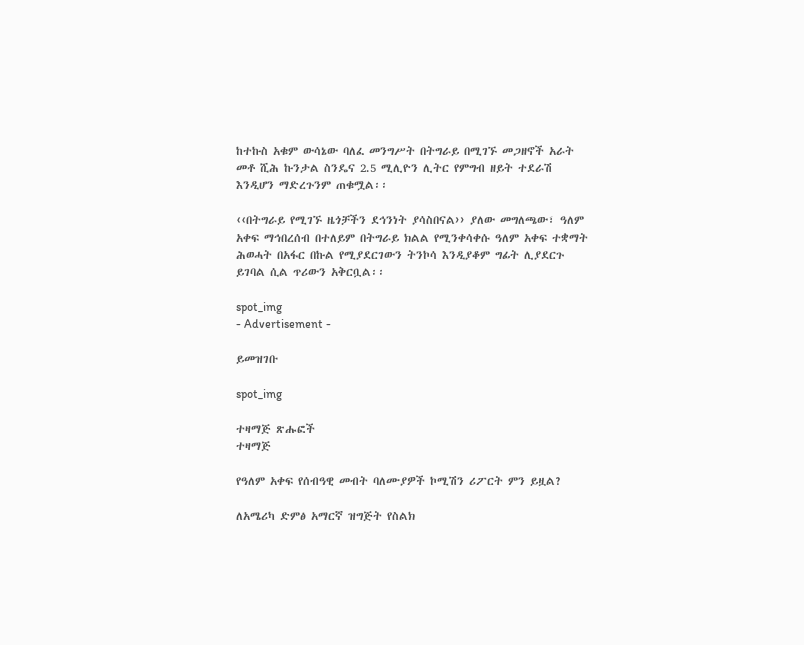ከተኩስ አቁም ውሳኔው ባለፈ መንግሥት በትግራይ በሚገኙ መጋዘኖች አራት መቶ ሺሕ ኩንታል ስንዴና 2.5 ሚሊዮን ሊትር የምግብ ዘይት ተደራሽ እንዲሆን ማድረጉንም ጠቁሟል፡፡

‹‹በትግራይ የሚገኙ ዜጎቻችን ደኅንነት ያሳስበናል›› ያለው መግለጫው፣ ዓለም አቀፍ ማኅበረሰብ በተለይም በትግራይ ክልል የሚንቀሳቀሱ ዓለም አቀፍ ተቋማት ሕወሓት በአፋር በኩል የሚያደርገውን ትንኮሳ እንዲያቆም ግፊት ሊያደርጉ ይገባል ሲል ጥሪውን አቅርቧል፡፡

spot_img
- Advertisement -

ይመዝገቡ

spot_img

ተዛማጅ ጽሑፎች
ተዛማጅ

የዓለም አቀፍ የሰብዓዊ መብት ባለሙያዎች ኮሚሽን ሪፖርት ምን ይዟል?

ለአሜሪካ ድምፅ አማርኛ ዝግጅት የስልክ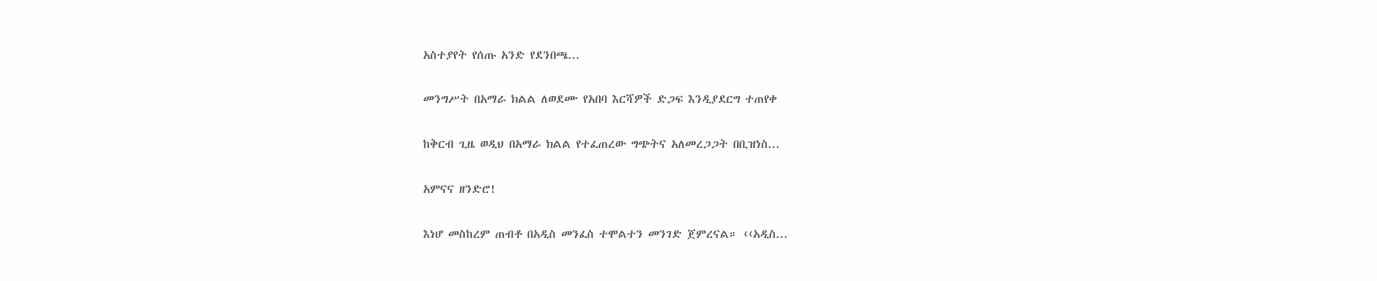አስተያየት የሰጡ አንድ የደንበጫ...

መንግሥት በአማራ ክልል ለወደሙ የአበባ እርሻዎች ድጋፍ እንዲያደርግ ተጠየቀ

ከቅርብ ጊዜ ወዲህ በአማራ ክልል የተፈጠረው ግጭትና አለመረጋጋት በቢዝነስ...

አምናና ዘንድሮ!

እነሆ መስከረም ጠብቶ በአዲስ መንፈስ ተሞልተን መንገድ ጀምረናል። ‹‹አዲስ...